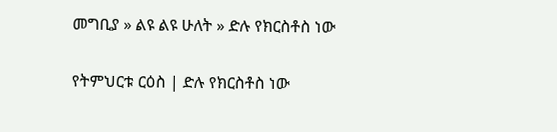መግቢያ » ልዩ ልዩ ሁለት » ድሉ የክርስቶስ ነው

የትምህርቱ ርዕስ | ድሉ የክርስቶስ ነው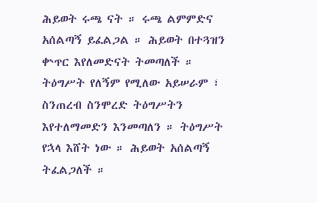ሕይወት ሩጫ ናት ። ሩጫ ልምምድና አሰልጣኝ ይፈልጋል ። ሕይወት በተጓዝን ቍጥር እየለመድናት ትመጣለች ። ትዕግሥት የለኝም የሚለው አይሠራም ፣ ስንጠረብ ስንሞረድ ትዕግሥትን እየተለማመድን እንመጣለን ። ትዕግሥት የኋላ እሸት ነው ። ሕይወት አሰልጣኝ ትፈልጋለች ።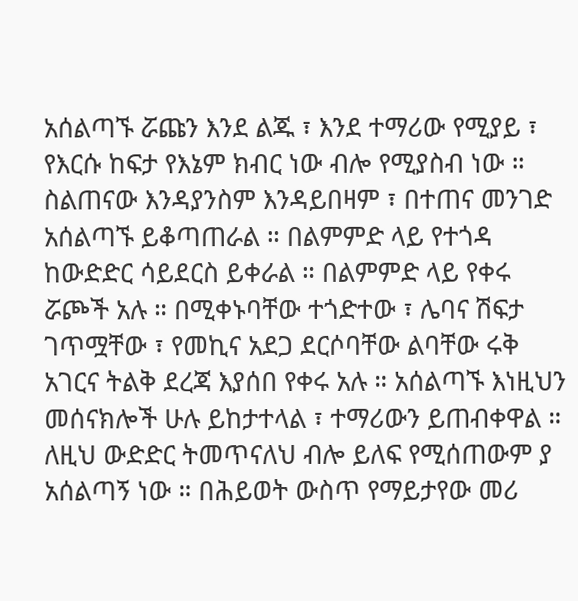አሰልጣኙ ሯጩን እንደ ልጁ ፣ እንደ ተማሪው የሚያይ ፣ የእርሱ ከፍታ የእኔም ክብር ነው ብሎ የሚያስብ ነው ። ስልጠናው እንዳያንስም እንዳይበዛም ፣ በተጠና መንገድ አሰልጣኙ ይቆጣጠራል ። በልምምድ ላይ የተጎዳ ከውድድር ሳይደርስ ይቀራል ። በልምምድ ላይ የቀሩ ሯጮች አሉ ። በሚቀኑባቸው ተጎድተው ፣ ሌባና ሽፍታ ገጥሟቸው ፣ የመኪና አደጋ ደርሶባቸው ልባቸው ሩቅ አገርና ትልቅ ደረጃ እያሰበ የቀሩ አሉ ። አሰልጣኙ እነዚህን መሰናክሎች ሁሉ ይከታተላል ፣ ተማሪውን ይጠብቀዋል ። ለዚህ ውድድር ትመጥናለህ ብሎ ይለፍ የሚሰጠውም ያ አሰልጣኝ ነው ። በሕይወት ውስጥ የማይታየው መሪ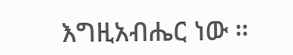እግዚአብሔር ነው ።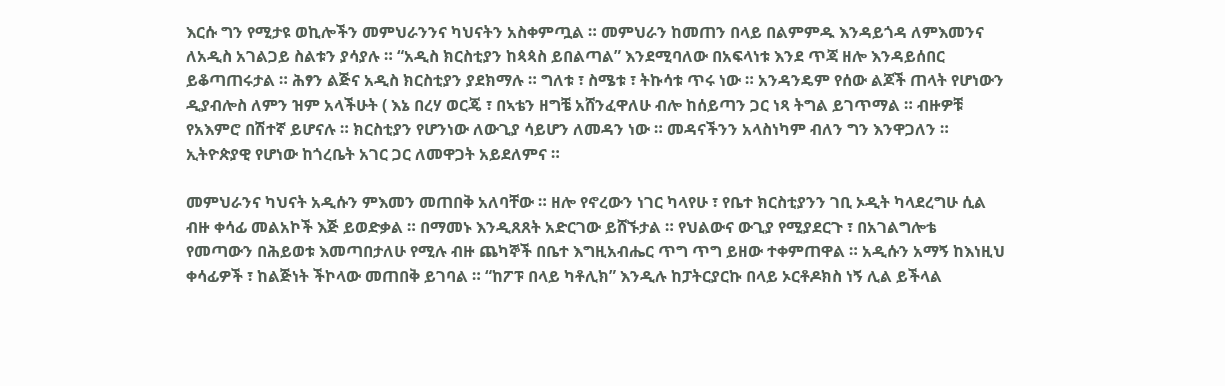እርሱ ግን የሚታዩ ወኪሎችን መምህራንንና ካህናትን አስቀምጧል ። መምህራን ከመጠን በላይ በልምምዱ እንዳይጎዳ ለምእመንና ለአዲስ አገልጋይ ስልቱን ያሳያሉ ። “አዲስ ክርስቲያን ከጳጳስ ይበልጣል” እንደሚባለው በአፍላነቱ እንደ ጥጃ ዘሎ እንዳይሰበር ይቆጣጠሩታል ። ሕፃን ልጅና አዲስ ክርስቲያን ያደክማሉ ። ግለቱ ፣ ስሜቱ ፣ ትኩሳቱ ጥሩ ነው ። አንዳንዴም የሰው ልጆች ጠላት የሆነውን ዲያብሎስ ለምን ዝም አላችሁት ( እኔ በረሃ ወርጄ ፣ በኣቴን ዘግቼ አሸንፈዋለሁ ብሎ ከሰይጣን ጋር ነጻ ትግል ይገጥማል ። ብዙዎቹ የአእምሮ በሽተኛ ይሆናሉ ። ክርስቲያን የሆንነው ለውጊያ ሳይሆን ለመዳን ነው ። መዳናችንን አላስነካም ብለን ግን እንዋጋለን ። ኢትዮጵያዊ የሆነው ከጎረቤት አገር ጋር ለመዋጋት አይደለምና ።

መምህራንና ካህናት አዲሱን ምእመን መጠበቅ አለባቸው ። ዘሎ የኖረውን ነገር ካላየሁ ፣ የቤተ ክርስቲያንን ገቢ ኦዲት ካላደረግሁ ሲል ብዙ ቀሳፊ መልአኮች እጅ ይወድቃል ። በማመኑ እንዲጸጸት አድርገው ይሸኙታል ። የህልውና ውጊያ የሚያደርጉ ፣ በአገልግሎቴ የመጣውን በሕይወቱ እመጣበታለሁ የሚሉ ብዙ ጨካኞች በቤተ እግዚአብሔር ጥግ ጥግ ይዘው ተቀምጠዋል ። አዲሱን አማኝ ከእነዚህ ቀሳፊዎች ፣ ከልጅነት ችኮላው መጠበቅ ይገባል ። “ከፖፑ በላይ ካቶሊክ” እንዲሉ ከፓትርያርኩ በላይ ኦርቶዶክስ ነኝ ሊል ይችላል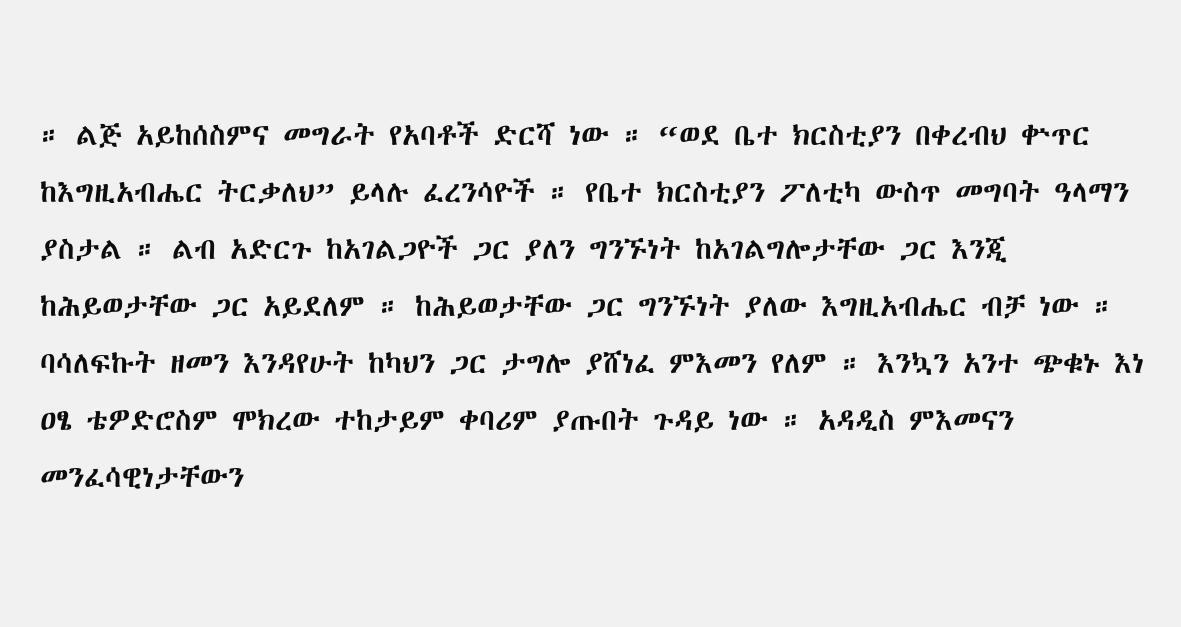። ልጅ አይከሰስምና መግራት የአባቶች ድርሻ ነው ። “ወደ ቤተ ክርስቲያን በቀረብህ ቍጥር ከእግዚአብሔር ትርቃለህ” ይላሉ ፈረንሳዮች ። የቤተ ክርስቲያን ፖለቲካ ውስጥ መግባት ዓላማን ያስታል ። ልብ አድርጉ ከአገልጋዮች ጋር ያለን ግንኙነት ከአገልግሎታቸው ጋር እንጂ ከሕይወታቸው ጋር አይደለም ። ከሕይወታቸው ጋር ግንኙነት ያለው እግዚአብሔር ብቻ ነው ። ባሳለፍኩት ዘመን እንዳየሁት ከካህን ጋር ታግሎ ያሸነፈ ምእመን የለም ። እንኳን አንተ ጭቁኑ እነ ዐፄ ቴዎድሮስም ሞክረው ተከታይም ቀባሪም ያጡበት ጉዳይ ነው ። አዳዲስ ምእመናን መንፈሳዊነታቸውን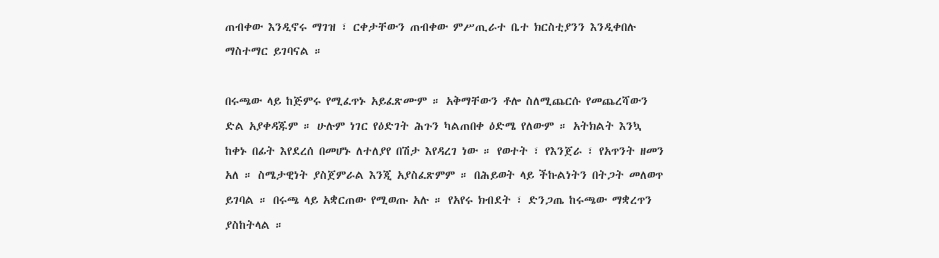ጠብቀው እንዲኖሩ ማገዝ ፣ ርቀታቸውን ጠብቀው ምሥጢራተ ቤተ ክርስቲያንን እንዲቀበሉ ማስተማር ይገባናል ።

በሩጫው ላይ ከጅምሩ የሚፈጥኑ አይፈጽሙም ። አቅማቸውን ቶሎ ስለሚጨርሱ የመጨረሻውን ድል አያቀዳጁም ። ሁሉም ነገር የዕድገት ሕጉን ካልጠበቀ ዕድሜ የለውም ። አትክልት እንኳ ከቀኑ በፊት እየደረሰ በመሆኑ ለተለያየ በሽታ እየዳረገ ነው ። የወተት ፣ የእንጀራ ፣ የአጥንት ዘመን አለ ። ስሜታዊነት ያስጀምራል እንጂ አያስፈጽምም ። በሕይወት ላይ ችኩልነትን በትጋት መለወጥ ይገባል ። በሩጫ ላይ አቋርጠው የሚወጡ አሉ ። የአየሩ ክብደት ፣ ድንጋጤ ከሩጫው ማቋረጥን ያስከትላል ።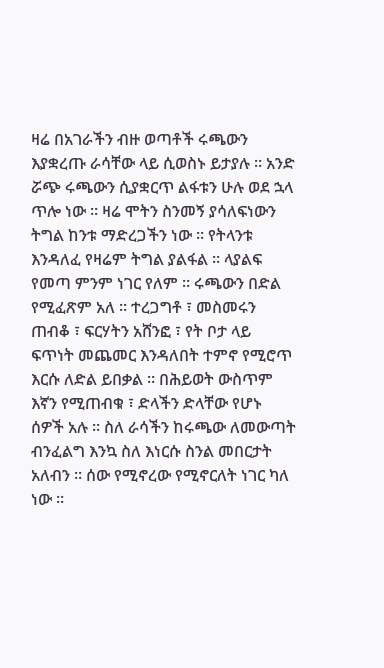ዛሬ በአገራችን ብዙ ወጣቶች ሩጫውን እያቋረጡ ራሳቸው ላይ ሲወስኑ ይታያሉ ። አንድ ሯጭ ሩጫውን ሲያቋርጥ ልፋቱን ሁሉ ወደ ኋላ ጥሎ ነው ። ዛሬ ሞትን ስንመኝ ያሳለፍነውን ትግል ከንቱ ማድረጋችን ነው ። የትላንቱ እንዳለፈ የዛሬም ትግል ያልፋል ። ላያልፍ የመጣ ምንም ነገር የለም ። ሩጫውን በድል የሚፈጽም አለ ። ተረጋግቶ ፣ መስመሩን ጠብቆ ፣ ፍርሃትን አሸንፎ ፣ የት ቦታ ላይ ፍጥነት መጨመር እንዳለበት ተምኖ የሚሮጥ እርሱ ለድል ይበቃል ። በሕይወት ውስጥም እኛን የሚጠብቁ ፣ ድላችን ድላቸው የሆኑ ሰዎች አሉ ። ስለ ራሳችን ከሩጫው ለመውጣት ብንፈልግ እንኳ ስለ እነርሱ ስንል መበርታት አለብን ። ሰው የሚኖረው የሚኖርለት ነገር ካለ ነው ።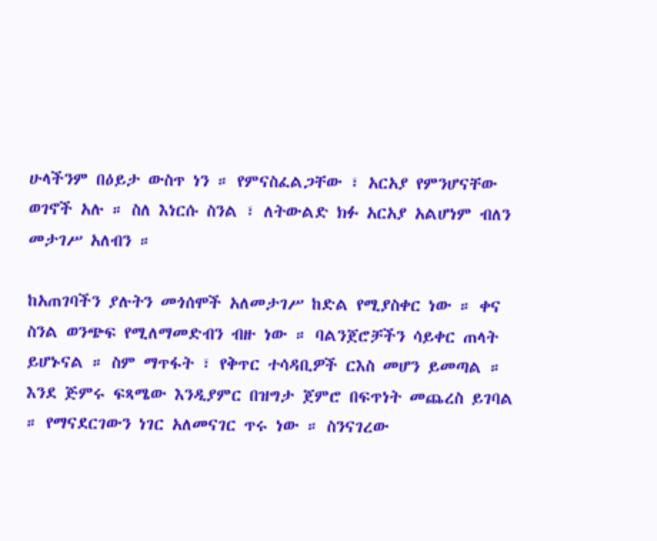ሁላችንም በዕይታ ውስጥ ነን ። የምናስፈልጋቸው ፣ አርአያ የምንሆናቸው ወገኖች አሉ ። ስለ እነርሱ ስንል ፣ ለትውልድ ክፉ አርአያ አልሆነም ብለን መታገሥ አለብን ።

ከአጠገባችን ያሉትን መጎሰሞች አለመታገሥ ከድል የሚያስቀር ነው ። ቀና ስንል ወንጭፍ የሚለማመድብን ብዙ ነው ። ባልንጀሮቻችን ሳይቀር ጠላት ይሆኑናል ። ስም ማጥፋት ፣ የቅጥር ተሳዳቢዎች ርእስ መሆን ይመጣል ። እንደ ጅምሩ ፍጻሜው እንዲያምር በዝግታ ጀምሮ በፍጥነት መጨረስ ይገባል ። የማናደርገውን ነገር አለመናገር ጥሩ ነው ። ስንናገረው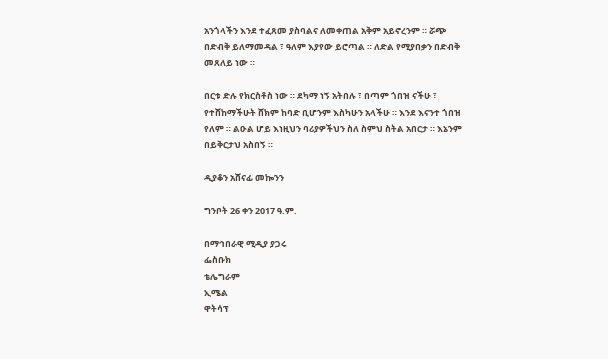አንጎላችን እንደ ተፈጸመ ያስባልና ለመቀጠል አቅም አይኖረንም ። ሯጭ በድብቅ ይለማመዳል ፣ ዓለም እያየው ይሮጣል ። ለድል የሚያበቃን በድብቅ መጸለይ ነው ።

በርቱ ድሉ የክርስቶስ ነው ። ደካማ ነኝ አትበሉ ፣ በጣም ጎበዝ ናችሁ ፣ የተሸከማችሁት ሸክም ከባድ ቢሆንም እስካሁን አላችሁ ። እንደ እናንተ ጎበዝ የለም ። ልዑል ሆይ እነዚህን ባሪያዎችህን ስለ ስምህ ስትል አበርታ ። እኔንም በይቅርታህ አስበኝ ።

ዲያቆን አሸናፊ መኰንን

ግንቦት 26 ቀን 2017 ዓ.ም.

በማኅበራዊ ሚዲያ ያጋሩ
ፌስቡክ
ቴሌግራም
ኢሜል
ዋትሳፕ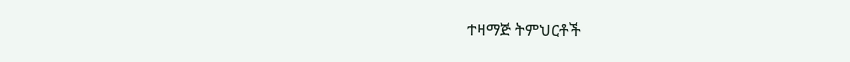ተዛማጅ ትምህርቶች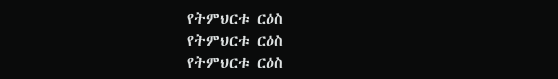የትምህርቱ ርዕስ
የትምህርቱ ርዕስ
የትምህርቱ ርዕስ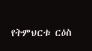የትምህርቱ ርዕስ